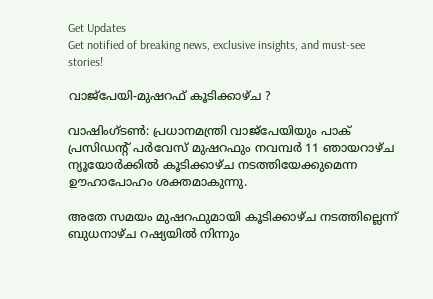Get Updates
Get notified of breaking news, exclusive insights, and must-see stories!

വാജ്പേയി-മുഷറഫ് കൂടിക്കാഴ്ച ?

വാഷിംഗ്ടണ്‍: പ്രധാനമന്ത്രി വാജ്പേയിയും പാക് പ്രസിഡന്റ് പര്‍വേസ് മുഷറഫും നവമ്പര്‍ 11 ഞായറാഴ്ച ന്യൂയോര്‍ക്കില്‍ കൂടിക്കാഴ്ച നടത്തിയേക്കുമെന്ന ഊഹാപോഹം ശക്തമാകുന്നു.

അതേ സമയം മുഷറഫുമായി കൂടിക്കാഴ്ച നടത്തില്ലെന്ന് ബുധനാഴ്ച റഷ്യയില്‍ നിന്നും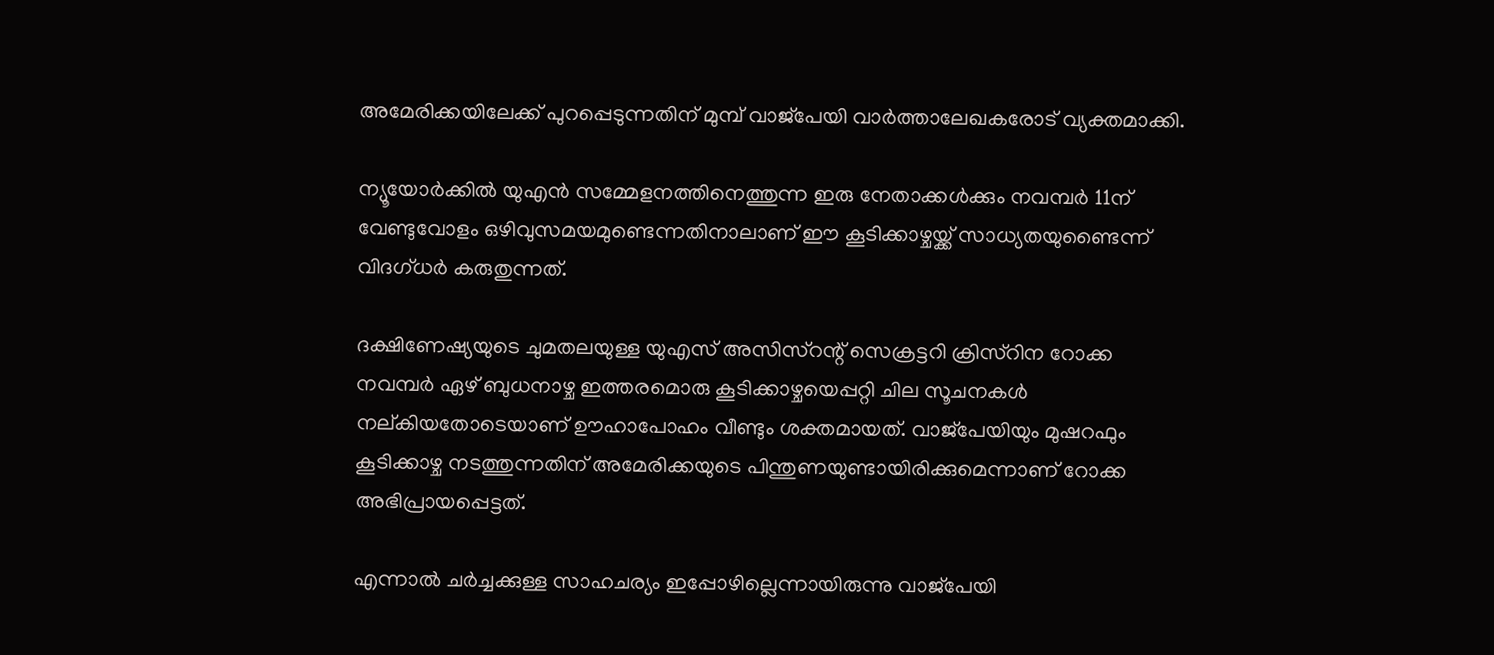അമേരിക്കയിലേക്ക് പുറപ്പെടുന്നതിന് മുമ്പ് വാജ്പേയി വാര്‍ത്താലേഖകരോട് വ്യക്തമാക്കി.

ന്യൂയോര്‍ക്കില്‍ യുഎന്‍ സമ്മേളനത്തിനെത്തുന്ന ഇരു നേതാക്കള്‍ക്കും നവമ്പര്‍ 11ന് വേണ്ടുവോളം ഒഴിവുസമയമുണ്ടെന്നതിനാലാണ് ഈ കൂടിക്കാഴ്ചയ്ക്ക് സാധ്യതയുണ്ടൈന്ന് വിദഗ്ധര്‍ കരുതുന്നത്.

ദക്ഷിണേഷ്യയുടെ ചുമതലയുള്ള യുഎസ് അസിസ്റന്റ് സെക്രട്ടറി ക്രിസ്റിന റോക്ക നവമ്പര്‍ ഏഴ് ബുധനാഴ്ച ഇത്തരമൊരു കൂടിക്കാഴ്ചയെപ്പറ്റി ചില സൂചനകള്‍ നല്കിയതോടെയാണ് ഊഹാപോഹം വീണ്ടും ശക്തമായത്. വാജ്പേയിയും മുഷറഫും കൂടിക്കാഴ്ച നടത്തുന്നതിന് അമേരിക്കയുടെ പിന്തുണയുണ്ടായിരിക്കുമെന്നാണ് റോക്ക അഭിപ്രായപ്പെട്ടത്.

എന്നാല്‍ ചര്‍ച്ചക്കുള്ള സാഹചര്യം ഇപ്പോഴില്ലെന്നായിരുന്നു വാജ്പേയി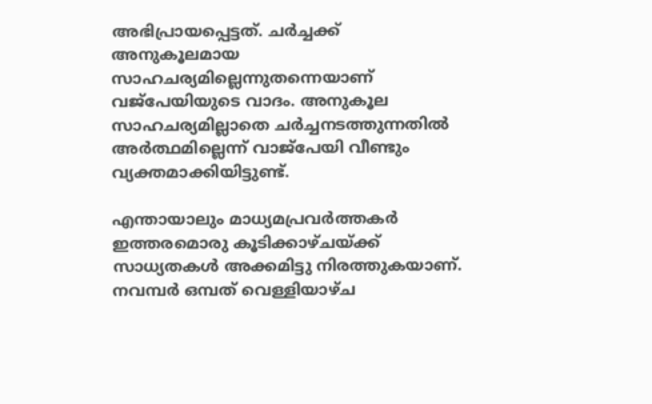അഭിപ്രായപ്പെട്ടത്. ചര്‍ച്ചക്ക് അനുകൂലമായ സാഹചര്യമില്ലെന്നുതന്നെയാണ് വജ്പേയിയുടെ വാദം. അനുകൂല സാഹചര്യമില്ലാതെ ചര്‍ച്ചനടത്തുന്നതില്‍ അര്‍ത്ഥമില്ലെന്ന് വാജ്പേയി വീണ്ടും വ്യക്തമാക്കിയിട്ടുണ്ട്.

എന്തായാലും മാധ്യമപ്രവര്‍ത്തകര്‍ ഇത്തരമൊരു കൂടിക്കാഴ്ചയ്ക്ക് സാധ്യതകള്‍ അക്കമിട്ടു നിരത്തുകയാണ്. നവമ്പര്‍ ഒമ്പത് വെള്ളിയാഴ്ച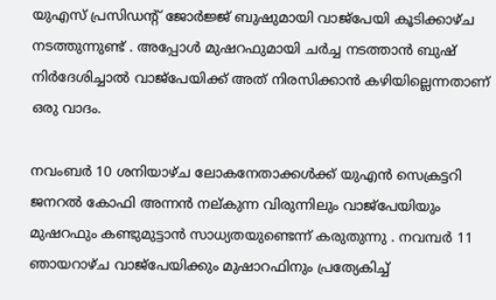യുഎസ് പ്രസിഡന്റ് ജോര്‍ജ്ജ് ബുഷുമായി വാജ്പേയി കൂടിക്കാഴ്ച നടത്തുന്നുണ്ട് . അപ്പോള്‍ മുഷറഫുമായി ചര്‍ച്ച നടത്താന്‍ ബുഷ് നിര്‍ദേശിച്ചാല്‍ വാജ്പേയിക്ക് അത് നിരസിക്കാന്‍ കഴിയില്ലെന്നതാണ് ഒരു വാദം.

നവംബര്‍ 10 ശനിയാഴ്ച ലോകനേതാക്കള്‍ക്ക് യുഎന്‍ സെക്രട്ടറി ജനറല്‍ കോഫി അന്നന്‍ നല്കുന്ന വിരുന്നിലും വാജ്പേയിയും മുഷറഫും കണ്ടുമുട്ടാന്‍ സാധ്യതയുണ്ടെന്ന് കരുതുന്നു . നവമ്പര്‍ 11 ഞായറാഴ്ച വാജ്പേയിക്കും മുഷാറഫിനും പ്രത്യേകിച്ച്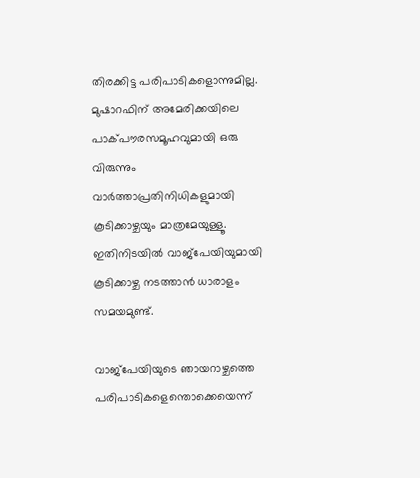തിരക്കിട്ട പരിപാടികളൊന്നുമില്ല. മുഷാറഫിന് അമേരിക്കയിലെ പാക്പൗരസമൂഹവുമായി ഒരു വിരുന്നും വാര്‍ത്താപ്രതിനിധികളുമായി കൂടിക്കാഴ്ചയും മാത്രമേയുള്ളൂ. ഇതിനിടയില്‍ വാജ്പേയിയുമായി കൂടിക്കാഴ്ച നടത്താന്‍ ധാരാളം സമയമുണ്ട്.

വാജ്പേയിയുടെ ഞായറാഴ്ചത്തെ പരിപാടികളെന്തൊക്കെയെന്ന്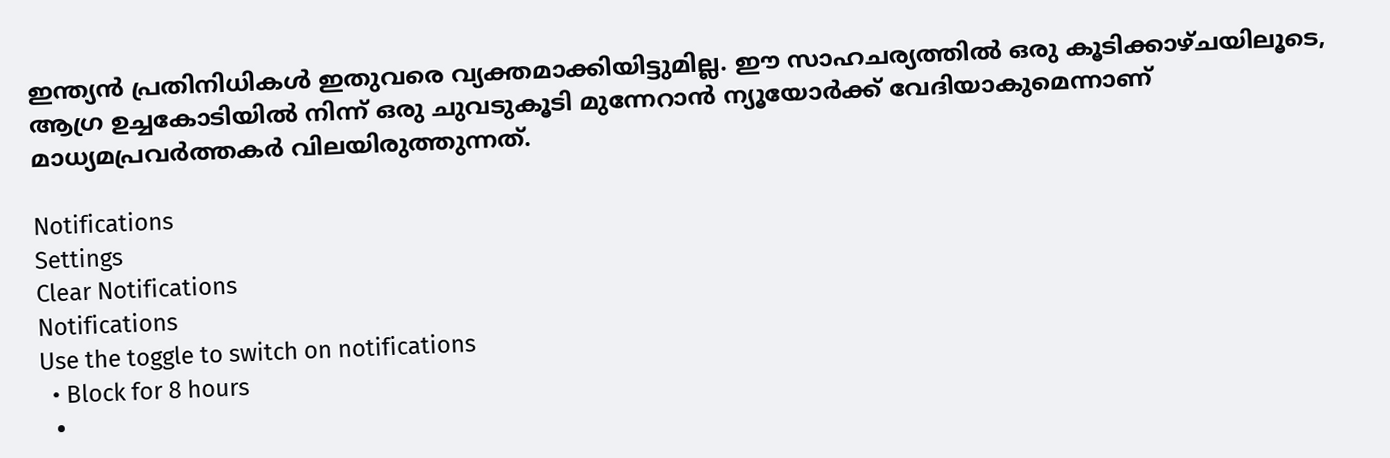ഇന്ത്യന്‍ പ്രതിനിധികള്‍ ഇതുവരെ വ്യക്തമാക്കിയിട്ടുമില്ല. ഈ സാഹചര്യത്തില്‍ ഒരു കൂടിക്കാഴ്ചയിലൂടെ, ആഗ്ര ഉച്ചകോടിയില്‍ നിന്ന് ഒരു ചുവടുകൂടി മുന്നേറാന്‍ ന്യൂയോര്‍ക്ക് വേദിയാകുമെന്നാണ് മാധ്യമപ്രവര്‍ത്തകര്‍ വിലയിരുത്തുന്നത്.

Notifications
Settings
Clear Notifications
Notifications
Use the toggle to switch on notifications
  • Block for 8 hours
  •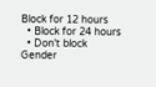Block for 12 hours
  • Block for 24 hours
  • Don't block
Gender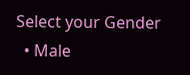Select your Gender
  • Male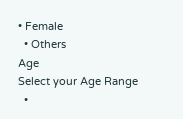• Female
  • Others
Age
Select your Age Range
  •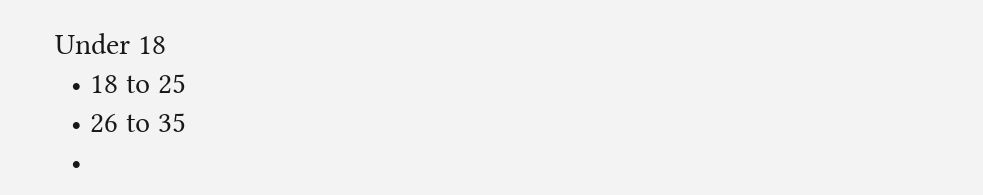Under 18
  • 18 to 25
  • 26 to 35
  •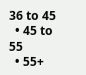36 to 45
  • 45 to 55
  • 55+